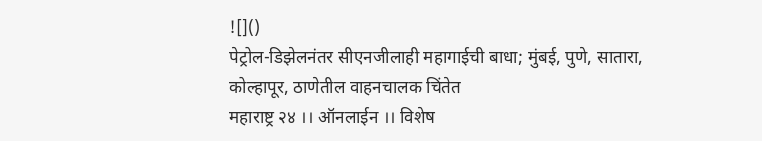![]()
पेट्रोल-डिझेलनंतर सीएनजीलाही महागाईची बाधा; मुंबई, पुणे, सातारा, कोल्हापूर, ठाणेतील वाहनचालक चिंतेत
महाराष्ट्र २४ ।। ऑनलाईन ।। विशेष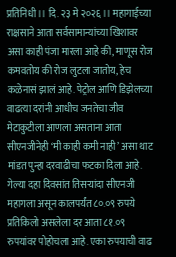प्रतिनिधी ।। दि. २३ मे २०२६ ।। महागाईच्या राक्षसाने आता सर्वसामान्यांच्या खिशावर असा काही पंजा मारला आहे की, माणूस रोज कमवतोय की रोज लुटला जातोय, हेच कळेनासं झालं आहे. पेट्रोल आणि डिझेलच्या वाढत्या दरांनी आधीच जनतेचा जीव मेटाकुटीला आणला असताना आता सीएनजीनेही ‘मी काही कमी नाही’ असा थाट मांडत पुन्हा दरवाढीचा फटका दिला आहे. गेल्या दहा दिवसांत तिसऱ्यांदा सीएनजी महागला असून कालपर्यंत ८०.०९ रुपये प्रतिकिलो असलेला दर आता ८१.०९ रुपयांवर पोहोचला आहे. एका रुपयाची वाढ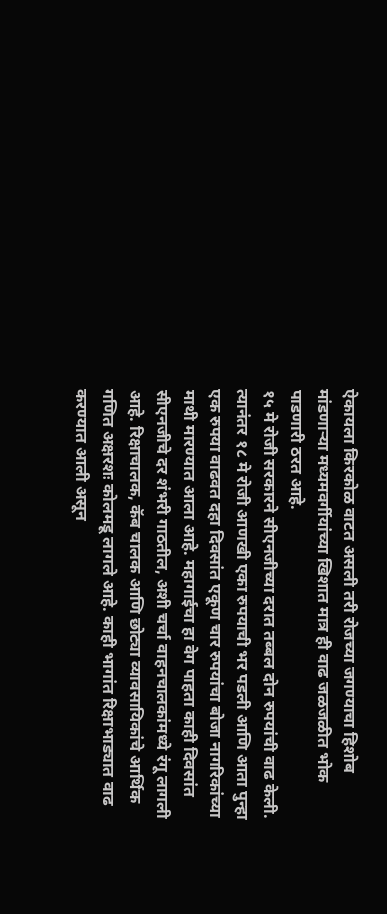ऐकायला किरकोळ वाटत असली तरी रोजच्या जगण्याचा हिशोब मांडणाऱ्या मध्यमवर्गीयांच्या खिशात मात्र ही वाढ जळजळीत भोक पाडणारी ठरत आहे.
१५ मे रोजी सरकारने सीएनजीच्या दरात तब्बल दोन रुपयांची वाढ केली. त्यानंतर १८ मे रोजी आणखी एका रुपयाची भर पडली आणि आता पुन्हा एक रुपया वाढवत दहा दिवसांत एकूण चार रुपयांचा बोजा नागरिकांच्या माथी मारण्यात आला आहे. महागाईचा हा वेग पाहता काही दिवसांत सीएनजीचे दर शंभरी गाठतील, अशी चर्चा वाहनचालकांमध्ये रंगू लागली आहे. रिक्षाचालक, कॅब चालक आणि छोट्या व्यावसायिकांचे आर्थिक गणित अक्षरशः कोलमडू लागले आहे. काही भागांत रिक्षाभाड्यात वाढ करण्यात आली असून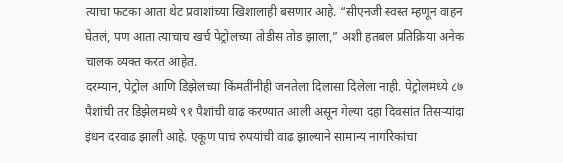त्याचा फटका आता थेट प्रवाशांच्या खिशालाही बसणार आहे. “सीएनजी स्वस्त म्हणून वाहन घेतलं, पण आता त्याचाच खर्च पेट्रोलच्या तोडीस तोड झाला,” अशी हतबल प्रतिक्रिया अनेक चालक व्यक्त करत आहेत.
दरम्यान, पेट्रोल आणि डिझेलच्या किंमतींनीही जनतेला दिलासा दिलेला नाही. पेट्रोलमध्ये ८७ पैशांची तर डिझेलमध्ये ९१ पैशांची वाढ करण्यात आली असून गेल्या दहा दिवसांत तिसऱ्यांदा इंधन दरवाढ झाली आहे. एकूण पाच रुपयांची वाढ झाल्याने सामान्य नागरिकांचा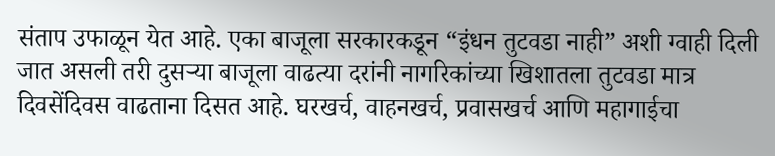संताप उफाळून येत आहे. एका बाजूला सरकारकडून “इंधन तुटवडा नाही” अशी ग्वाही दिली जात असली तरी दुसऱ्या बाजूला वाढत्या दरांनी नागरिकांच्या खिशातला तुटवडा मात्र दिवसेंदिवस वाढताना दिसत आहे. घरखर्च, वाहनखर्च, प्रवासखर्च आणि महागाईचा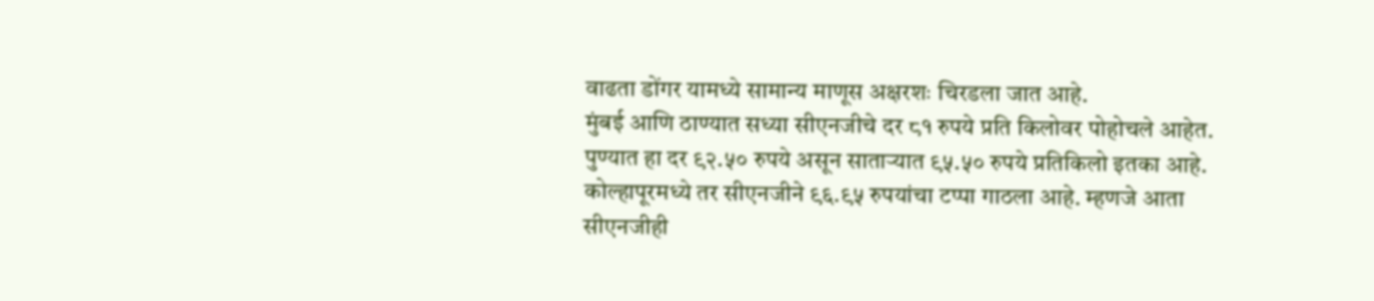वाढता डोंगर यामध्ये सामान्य माणूस अक्षरशः चिरडला जात आहे.
मुंबई आणि ठाण्यात सध्या सीएनजीचे दर ८१ रुपये प्रति किलोवर पोहोचले आहेत. पुण्यात हा दर ९२.५० रुपये असून साताऱ्यात ९५.५० रुपये प्रतिकिलो इतका आहे. कोल्हापूरमध्ये तर सीएनजीने ९६.९५ रुपयांचा टप्पा गाठला आहे. म्हणजे आता सीएनजीही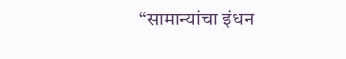“सामान्यांचा इंधन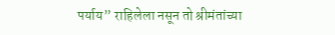पर्याय” राहिलेला नसून तो श्रीमंतांच्या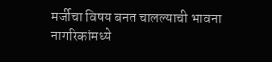मर्जीचा विषय बनत चालल्याची भावना नागरिकांमध्ये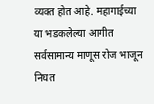व्यक्त होत आहे. महागाईच्या या भडकलेल्या आगीत सर्वसामान्य माणूस रोज भाजून निघत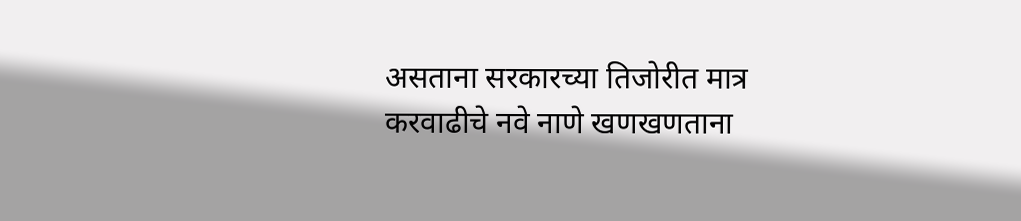असताना सरकारच्या तिजोरीत मात्र करवाढीचे नवे नाणे खणखणताना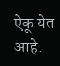ऐकू येत आहे.